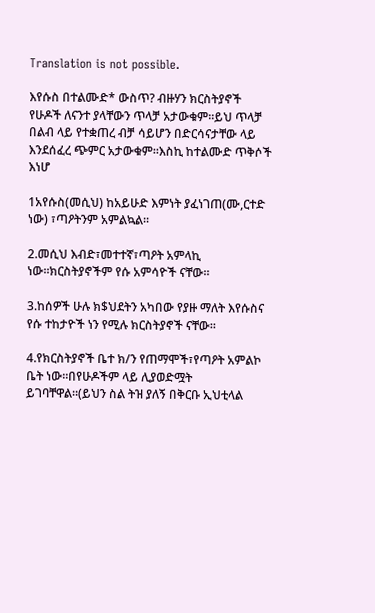Translation is not possible.

እየሱስ በተልሙድ* ውስጥ? ብዙሃን ክርስትያኖች የሁዶች ለናንተ ያላቸውን ጥላቻ አታውቁም።ይህ ጥላቻ በልብ ላይ የተቋጠረ ብቻ ሳይሆን በድርሳናታቸው ላይ እንደሰፈረ ጭምር አታውቁም።እስኪ ከተልሙድ ጥቅሶች እነሆ

1አየሱስ(መሲህ) ከአይሁድ እምነት ያፈነገጠ(ሙ,ርተድ ነው) ፣ጣዖትንም አምልኳል።

2.መሲህ እብድ፣መተተኛ፣ጣዖት አምላኪ ነው።ክርስትያኖችም የሱ አምሳዮች ናቸው።

3.ከሰዎች ሁሉ ክ$ህደትን አካበው የያዙ ማለት እየሱስና የሱ ተከታዮች ነን የሚሉ ክርስትያኖች ናቸው።

4.የክርስትያኖች ቤተ ክ/ን የጠማሞች፣የጣዖት አምልኮ ቤት ነው።በየሁዶችም ላይ ሊያወድሟት ይገባቸዋል።(ይህን ስል ትዝ ያለኝ በቅርቡ ኢህቲላል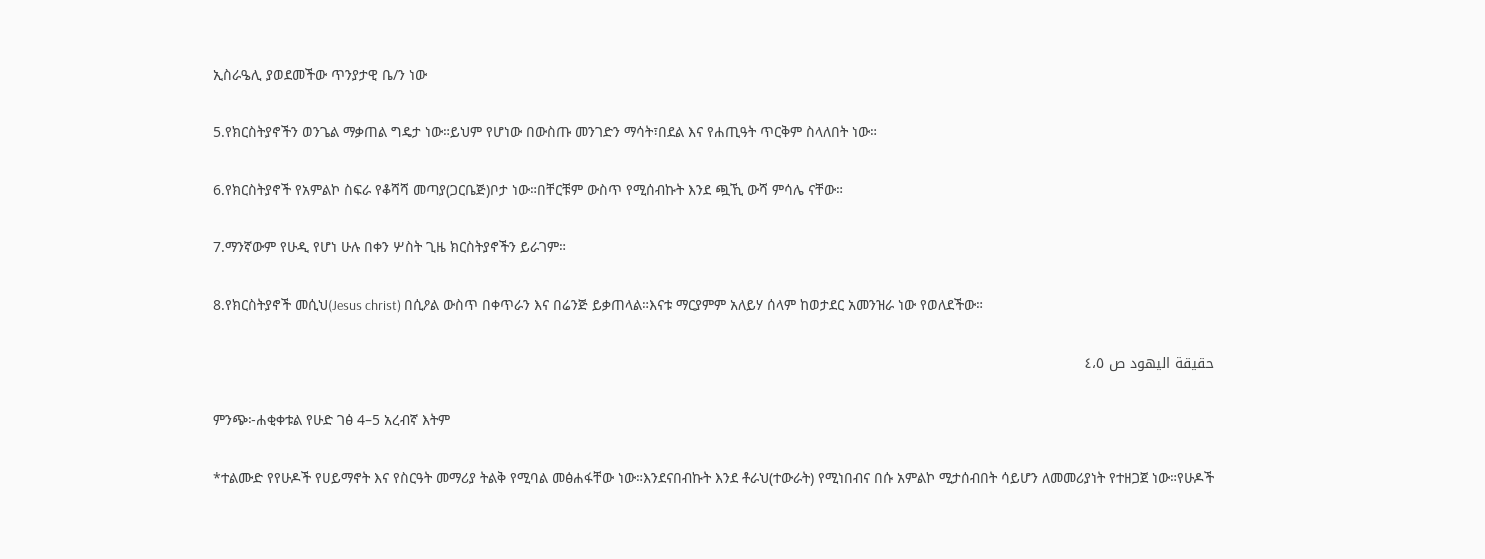ኢስራዔሊ ያወደመችው ጥንያታዊ ቤ/ን ነው

5.የክርስትያኖችን ወንጌል ማቃጠል ግዴታ ነው።ይህም የሆነው በውስጡ መንገድን ማሳት፣በደል እና የሐጢዓት ጥርቅም ስላለበት ነው።

6.የክርስትያኖች የአምልኮ ስፍራ የቆሻሻ መጣያ(ጋርቤጅ)ቦታ ነው።በቸርቹም ውስጥ የሚሰብኩት እንደ ጯኺ ውሻ ምሳሌ ናቸው።

7.ማንኛውም የሁዲ የሆነ ሁሉ በቀን ሦስት ጊዜ ክርስትያኖችን ይራገም።

8.የክርስትያኖች መሲህ(Jesus christ) በሲዖል ውስጥ በቀጥራን እና በሬንጅ ይቃጠላል።እናቱ ማርያምም አለይሃ ሰላም ከወታደር አመንዝራ ነው የወለደችው።

حقيقة اليهود ص ٤،٥

ምንጭ፦ሐቂቀቱል የሁድ ገፅ 4–5 አረብኛ እትም

*ተልሙድ የየሁዶች የሀይማኖት እና የስርዓት መማሪያ ትልቅ የሚባል መፅሐፋቸው ነው።እንደናበብኩት እንደ ቶራህ(ተውራት) የሚነበብና በሱ አምልኮ ሚታሰብበት ሳይሆን ለመመሪያነት የተዘጋጀ ነው።የሁዶች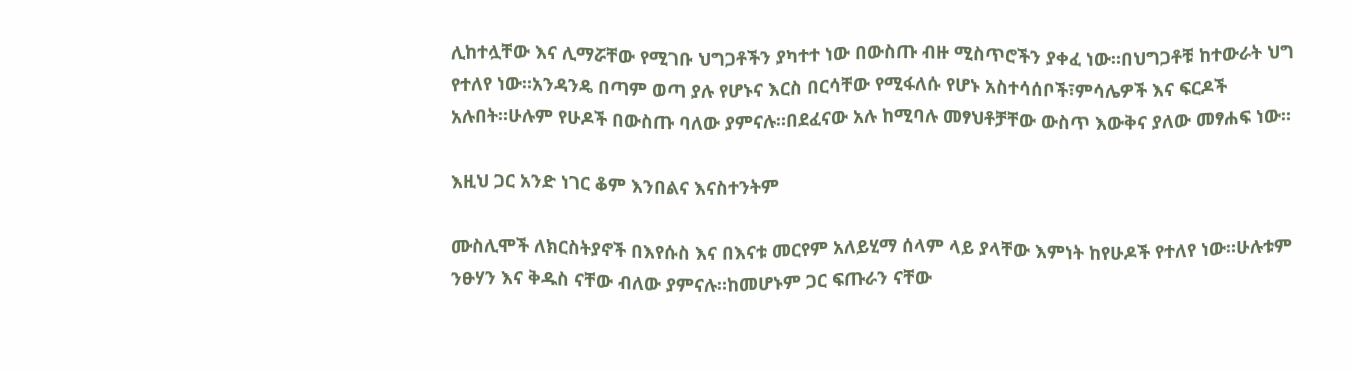ሊከተሏቸው እና ሊማሯቸው የሚገቡ ህግጋቶችን ያካተተ ነው በውስጡ ብዙ ሚስጥሮችን ያቀፈ ነው።በህግጋቶቹ ከተውራት ህግ የተለየ ነው።አንዳንዴ በጣም ወጣ ያሉ የሆኑና እርስ በርሳቸው የሚፋለሱ የሆኑ አስተሳሰቦች፣ምሳሌዎች እና ፍርዶች አሉበት።ሁሉም የሁዶች በውስጡ ባለው ያምናሉ።በደፈናው አሉ ከሚባሉ መፃህቶቻቸው ውስጥ እውቅና ያለው መፃሐፍ ነው።

እዚህ ጋር አንድ ነገር ቆም እንበልና እናስተንትም

ሙስሊሞች ለክርስትያኖች በእየሱስ እና በእናቱ መርየም አለይሂማ ሰላም ላይ ያላቸው እምነት ከየሁዶች የተለየ ነው።ሁሉቱም ንፁሃን እና ቅዱስ ናቸው ብለው ያምናሉ።ከመሆኑም ጋር ፍጡራን ናቸው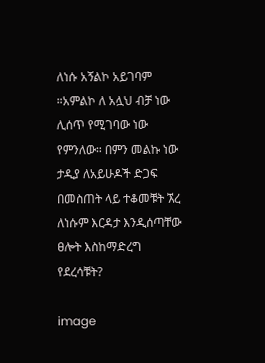ለነሱ አኝልኮ አይገባም ።አምልኮ ለ አሏህ ብቻ ነው ሊሰጥ የሚገባው ነው የምንለው። በምን መልኩ ነው ታዲያ ለአይሁዶች ድጋፍ በመስጠት ላይ ተቆመቹት ኧረ ለነሱም እርዳታ እንዲሰጣቸው ፀሎት እስከማድረግ የደረሳቹት?

image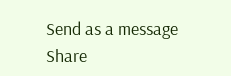Send as a message
Share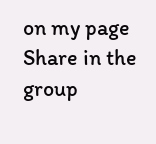on my page
Share in the group